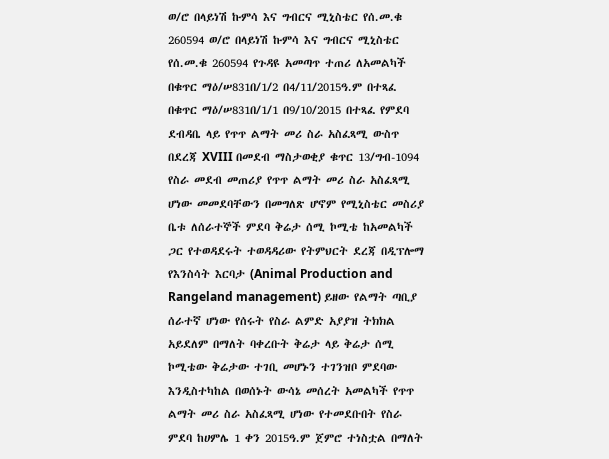ወ/ሮ በላይነሽ ኩምሳ እና ግብርና ሚኒስቴር የሰ.መ.ቁ 260594 ወ/ሮ በላይነሽ ኩምሳ እና ግብርና ሚኒስቴር የሰ.መ.ቁ 260594 የጉዳዩ አመጣጥ ተጠሪ ለአመልካች በቁጥር ማዕ/ሠ831በ/1/2 በ4/11/2015ዓ.ም በተጻፈ በቁጥር ማዕ/ሠ831በ/1/1 በ9/10/2015 በተጻፈ የምደባ ደብዳቤ ላይ የጥጥ ልማት መሪ ስራ አስፈጻሚ ውስጥ በደረጃ XVIII በመደብ ማስታወቂያ ቁጥር 13/ግብ-1094 የስራ መደብ መጠሪያ የጥጥ ልማት መሪ ስራ አስፈጻሚ ሆነው መመደባቸውን በመግለጽ ሆኖም የሚኒስቴር መስሪያ ቤቱ ለሰራተኞች ምደባ ቅሬታ ሰሚ ኮሚቴ ከአመልካች ጋር የተወዳደሩት ተወዳዳሪው የትምህርት ደረጃ በዲፕሎማ የእንስሳት እርባታ (Animal Production and Rangeland management) ይዘው የልማት ጣቢያ ሰራተኛ ሆነው የሰሩት የስራ ልምድ አያያዝ ትክክል አይደለም በማለት ባቀረቡት ቅሬታ ላይ ቅሬታ ሰሚ ኮሚቴው ቅሬታው ተገቢ መሆኑን ተገንዝቦ ምደባው እንዲስተካከል በወሰኑት ውሳኔ መሰረት አመልካች የጥጥ ልማት መሪ ስራ አስፈጻሚ ሆነው የተመደቡበት የስራ ምደባ ከሀምሌ 1 ቀን 2015ዓ.ም ጀምሮ ተነስቷል በማለት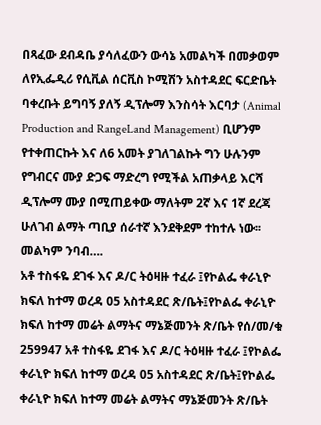በጻፈው ደብዳቤ ያሳለፈውን ውሳኔ አመልካች በመቃወም ለየኢፌዲሪ የሲቪል ሰርቪስ ኮሚሽን አስተዳደር ፍርድቤት ባቀረቡት ይግባኝ ያለኝ ዲፕሎማ እንስሳት እርባታ (Animal Production and RangeLand Management) ቢሆንም የተቀጠርኩት እና ለ6 አመት ያገለገልኩት ግን ሁሉንም የግብርና ሙያ ድጋፍ ማድረግ የሚችል አጠቃላይ እርሻ ዲፕሎማ ሙያ በሚጠይቀው ማለትም 2ኛ እና 1ኛ ደረጃ ሁለገብ ልማት ጣቢያ ሰራተኛ እንደቅደም ተከተሉ ነው፡፡መልካም ንባብ….
አቶ ተስፋዬ ደገፋ እና ዶ/ር ትዕዛዙ ተፈራ ፤የኮልፌ ቀራኒዮ ክፍለ ከተማ ወረዳ 05 አስተዳደር ጽ/ቤት፤የኮልፌ ቀራኒዮ ክፍለ ከተማ መሬት ልማትና ማኔጅመንት ጽ/ቤት የሰ/መ/ቁ 259947 አቶ ተስፋዬ ደገፋ እና ዶ/ር ትዕዛዙ ተፈራ ፤የኮልፌ ቀራኒዮ ክፍለ ከተማ ወረዳ 05 አስተዳደር ጽ/ቤት፤የኮልፌ ቀራኒዮ ክፍለ ከተማ መሬት ልማትና ማኔጅመንት ጽ/ቤት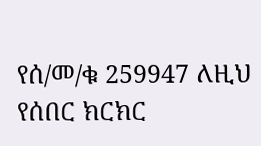የሰ/መ/ቁ 259947 ለዚህ የሰበር ክርክር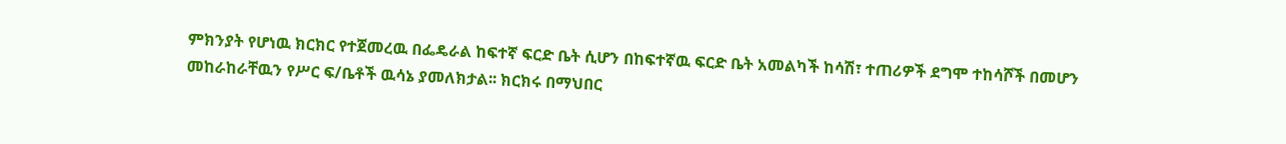ምክንያት የሆነዉ ክርክር የተጀመረዉ በፌዴራል ከፍተኛ ፍርድ ቤት ሲሆን በከፍተኛዉ ፍርድ ቤት አመልካች ከሳሽ፣ ተጠሪዎች ደግሞ ተከሳሾች በመሆን መከራከራቸዉን የሥር ፍ/ቤቶች ዉሳኔ ያመለክታል፡፡ ክርክሩ በማህበር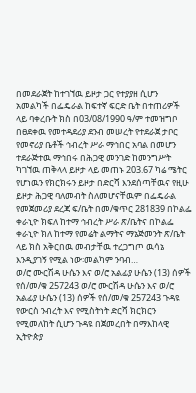በመደራጀት ከተገኘዉ ይዞታ ጋር የተያያዘ ሲሆን አመልካች በፌዴራል ከፍተኛ ፍርድ ቤት በተጠሪዎች ላይ ባቀረቡት ክስ በ03/08/1990 ዓ/ም ተመዝግቦ በፀደቀዉ የመተዳደሪያ ደንብ መሠረት የተደራጀ ታቦር የመኖሪያ ቤቶች ኅብረት ሥራ ማኅበር አባል በመሆን ተደራጅተዉ ማኅበሩ በሕጋዊ መንገድ ከመንግሥት ካገኘዉ ጠቅላላ ይዞታ ላይ መጠኑ 203.67 ካሬ ሜትር የሆነዉን የክርክሩን ይዞታ በድርሻ እንደሰጣቸዉና የዚሁ ይዞታ ሕጋዊ ባለመብት ስለመሆናቸዉም በፌዴራል የመጀመሪያ ደረጃ ፍ/ቤት በመ/ቁጥር 281839 በኮልፌ ቀራኒዮ ክፍለ ከተማ ኅብረት ሥራ ጽ/ቤትና በኮልፌ ቀራኒዮ ክለ ከተማ የመሬት ልማትና ማኔጅመንት ጽ/ቤት ላይ ክስ አቅርበዉ መብታቸዉ ተረጋግጦ ዉሳኔ እንዲያገኝ የሚል ነው፡መልካም ንባብ…
ወ/ሮ ሙርሽዳ ሁሴን እና ወ/ሮ አልፊያ ሁሴን (13) ሰዎች የሰ/መ/ቁ 257243 ወ/ሮ ሙርሽዳ ሁሴን እና ወ/ሮ አልፊያ ሁሴን (13) ሰዎች የሰ/መ/ቁ 257243 ጉዳዩ የውርስ ንብረት እና የሚስትነት ድርሻ ክርክርን የሚመለከት ሲሆን ጉዳዩ በጀመረበት በማእከላዊ ኢትዮጵያ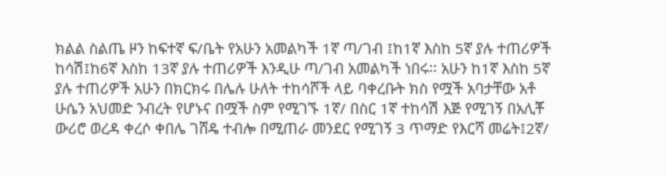ክልል ስልጤ ዞን ከፍተኛ ፍ/ቤት የአሁን አመልካች 1ኛ ጣ/ገብ ፤ከ1ኛ እስከ 5ኛ ያሉ ተጠሪዎች ከሳሽ፤ከ6ኛ እስከ 13ኛ ያሉ ተጠሪዎች እንዲሁ ጣ/ገብ አመልካች ነበሩ፡፡ አሁን ከ1ኛ እስከ 5ኛ ያሉ ተጠሪዎች አሁን በክርክሩ በሌሉ ሁለት ተከሳሾች ላይ ባቀረቡት ክስ የሟች አባታቸው አቶ ሁሴን አህመድ ንብረት የሆኑና በሟች ስም የሚገኙ 1ኛ/ በስር 1ኛ ተከሳሽ እጅ የሚገኝ በአሊቾ ውሪሮ ወረዳ ቀረሶ ቀበሌ ገሸዴ ተብሎ በሚጠራ መንደር የሚገኝ 3 ጥማድ የእርሻ መሬት፤2ኛ/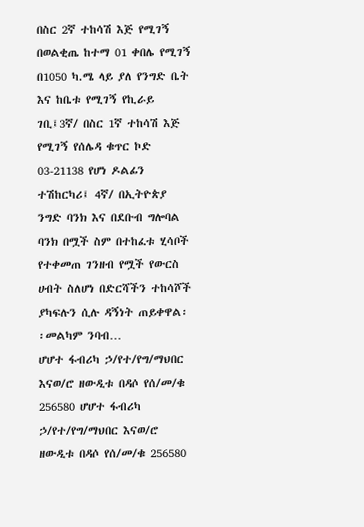በስር 2ኛ ተከሳሽ እጅ የሚገኝ በወልቂጤ ከተማ 01 ቀበሌ የሚገኝ በ1050 ካ.ሜ ላይ ያለ የንግድ ቤት እና ከቤቱ የሚገኝ የኪራይ ገቢ፤3ኛ/ በስር 1ኛ ተከሳሽ እጅ የሚገኝ የሰሌዳ ቁጥር ኮድ 03-21138 የሆነ ዶልፊን ተሽከርካሪ፤ 4ኛ/ በኢትዮጵያ ንግድ ባንክ እና በደቡብ ግሎባል ባንክ በሟች ስም በተከፈቱ ሂሳቦች የተቀመጠ ገንዘብ የሟች የውርስ ሀብት ስለሆነ በድርሻችን ተከሳሾች ያካፍሉን ሲሉ ዳኝነት ጠይቀዋል፡፡መልካም ንባብ…
ሆሆተ ፋብሪካ ኃ/የተ/የግ/ማህበር እናወ/ሮ ዘውዲቱ በዳሶ የሰ/መ/ቁ 256580 ሆሆተ ፋብሪካ ኃ/የተ/የግ/ማህበር እናወ/ሮ ዘውዲቱ በዳሶ የሰ/መ/ቁ 256580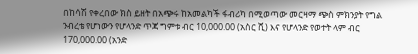በከሳሽ የቀረበው ክስ ይዘት በአጭሩ ከአመልካች ፋብሪካ በሚወጣው መርዛማ ጭስ ምክንያት የግል ንብረቴ የሆነውን የሆላንድ ጥጃ ግምቱ ብር 10,000.00 (አስር ሺ) እና የሆላንድ የወተት ላም ብር 170,000.00 (አንድ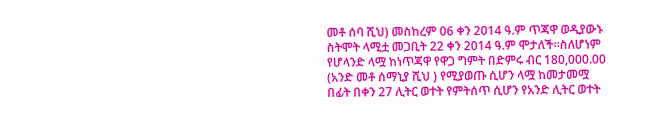መቶ ሰባ ሺህ) መስከረም 06 ቀን 2014 ዓ.ም ጥጃዋ ወዲያውኑ ስትሞት ላሚቷ መጋቢት 22 ቀን 2014 ዓ.ም ሞታለች፡፡ስለሆነም የሆላንድ ላሟ ከነጥጃዋ የዋጋ ግምት በድምሩ ብር 180,000.00 (አንድ መቶ ሰማኒያ ሺህ ) የሚያወጡ ሲሆን ላሟ ከመታመሟ በፊት በቀን 27 ሊትር ወተት የምትሰጥ ሲሆን የአንድ ሊትር ወተት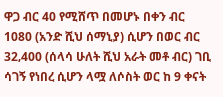ዋጋ ብር 40 የሚሸጥ በመሆኑ በቀን ብር 1080 (አንድ ሺህ ሰማኒያ) ሲሆን በወር ብር 32‚400 (ሰላሳ ሁለት ሺህ አራት መቶ ብር) ገቢ ሳገኝ የነበረ ሲሆን ላሟ ለሶስት ወር ከ 9 ቀናት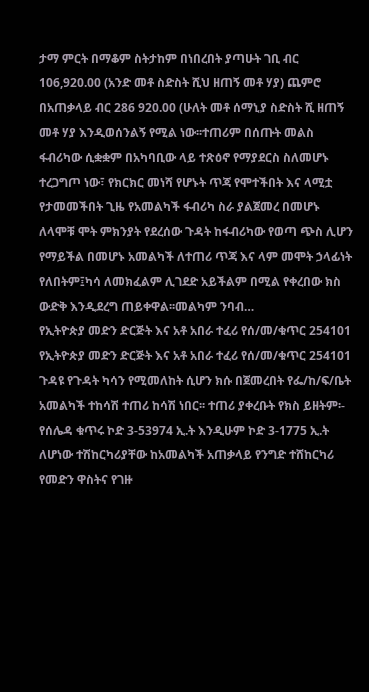ታማ ምርት በማቆም ስትታከም በነበረበት ያጣሁት ገቢ ብር 106,920.00 (አንድ መቶ ስድስት ሺህ ዘጠኝ መቶ ሃያ) ጨምሮ በአጠቃላይ ብር 286 920.00 (ሁለት መቶ ሰማኒያ ስድስት ሺ ዘጠኝ መቶ ሃያ እንዲወሰንልኝ የሚል ነው፡፡ተጠሪም በሰጡት መልስ ፋብሪካው ሲቋቋም በአካባቢው ላይ ተጽዕኖ የማያደርስ ስለመሆኑ ተረጋግጦ ነው፣ የክርክር መነሻ የሆኑት ጥጃ የሞተችበት እና ላሚቷ የታመመችበት ጊዜ የአመልካች ፋብሪካ ስራ ያልጀመረ በመሆኑ ለላሞቹ ሞት ምክንያት የደረሰው ጉዳት ከፋብሪካው የወጣ ጭስ ሊሆን የማይችል በመሆኑ አመልካች ለተጠሪ ጥጃ እና ላም መሞት ኃላፊነት የለበትም፤ካሳ ለመክፈልም ሊገደድ አይችልም በሚል የቀረበው ክስ ውድቅ እንዲደረግ ጠይቀዋል፡፡መልካም ንባብ…
የኢትዮጵያ መድን ድርጅት እና አቶ አበራ ተፈሪ የሰ/መ/ቁጥር 254101 የኢትዮጵያ መድን ድርጅት እና አቶ አበራ ተፈሪ የሰ/መ/ቁጥር 254101 ጉዳዩ የጉዳት ካሳን የሚመለከት ሲሆን ክሱ በጀመረበት የፌ/ከ/ፍ/ቤት አመልካች ተከሳሽ ተጠሪ ከሳሽ ነበር፡፡ ተጠሪ ያቀረቡት የክስ ይዘትም፡- የሰሌዳ ቁጥሩ ኮድ 3-53974 ኢ.ት እንዲሁም ኮድ 3-1775 ኢ.ት ለሆነው ተሽከርካሪያቸው ከአመልካች አጠቃላይ የንግድ ተሸከርካሪ የመድን ዋስትና የገዙ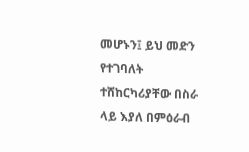መሆኑን፤ ይህ መድን የተገባለት ተሸከርካሪያቸው በስራ ላይ እያለ በምዕራብ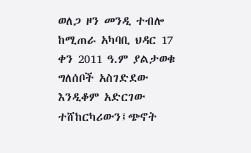ወለጋ ዞን መንዲ ተብሎ ከሚጠራ አካባቢ ህዳር 17 ቀን 2011 ዓ.ም ያልታወቁ ግለሰቦች አስገድደው እንዲቆም አድርገው ተሸከርካሪውን፤ጭኖት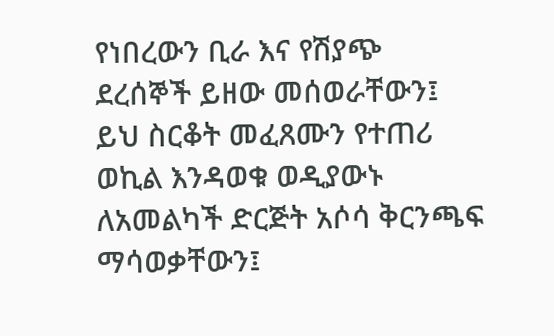የነበረውን ቢራ እና የሽያጭ ደረሰኞች ይዘው መሰወራቸውን፤ ይህ ስርቆት መፈጸሙን የተጠሪ ወኪል እንዳወቁ ወዲያውኑ ለአመልካች ድርጅት አሶሳ ቅርንጫፍ ማሳወቃቸውን፤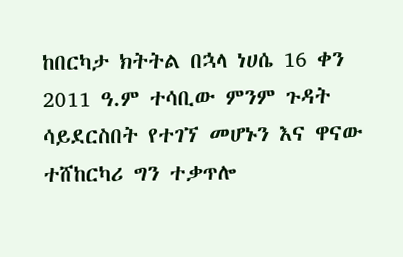ከበርካታ ክትትል በኋላ ነሀሴ 16 ቀን 2011 ዓ.ም ተሳቢው ምንም ጉዳት ሳይደርስበት የተገኘ መሆኑን እና ዋናው ተሸከርካሪ ግን ተቃጥሎ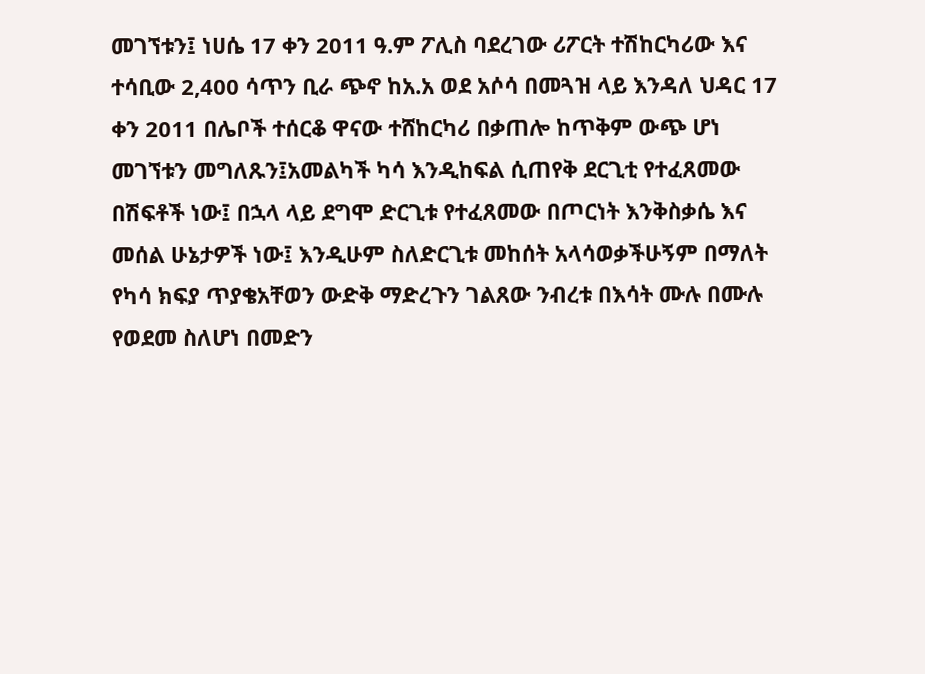መገኘቱን፤ ነሀሴ 17 ቀን 2011 ዓ.ም ፖሊስ ባደረገው ሪፖርት ተሽከርካሪው እና ተሳቢው 2,400 ሳጥን ቢራ ጭኖ ከአ.አ ወደ አሶሳ በመጓዝ ላይ እንዳለ ህዳር 17 ቀን 2011 በሌቦች ተሰርቆ ዋናው ተሸከርካሪ በቃጠሎ ከጥቅም ውጭ ሆነ መገኘቱን መግለጹን፤አመልካች ካሳ እንዲከፍል ሲጠየቅ ደርጊቲ የተፈጸመው በሽፍቶች ነው፤ በኋላ ላይ ደግሞ ድርጊቱ የተፈጸመው በጦርነት እንቅስቃሴ እና መሰል ሁኔታዎች ነው፤ እንዲሁም ስለድርጊቱ መከሰት አላሳወቃችሁኝም በማለት የካሳ ክፍያ ጥያቄአቸወን ውድቅ ማድረጉን ገልጸው ንብረቱ በእሳት ሙሉ በሙሉ የወደመ ስለሆነ በመድን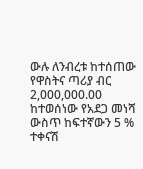ውሉ ለንብረቱ ከተሰጠው የዋስትና ጣሪያ ብር 2,000,000.00 ከተወሰነው የአደጋ መነሻ ውስጥ ከፍተኛውን 5 % ተቀናሽ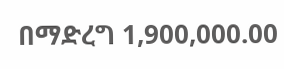በማድረግ 1,900,000.00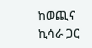ከወጪና ኪሳራ ጋር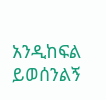አንዲከፍል ይወሰንልኝ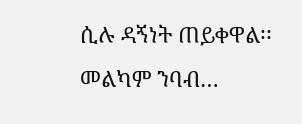ሲሉ ዳኝነት ጠይቀዋል፡፡መልካም ንባብ…